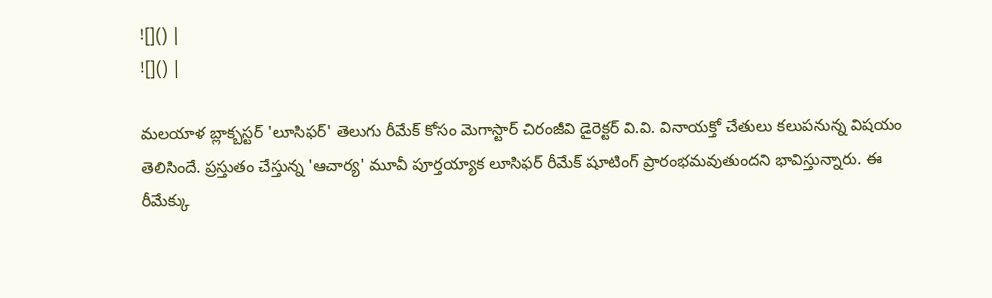![]() |
![]() |

మలయాళ బ్లాక్బస్టర్ 'లూసిఫర్' తెలుగు రీమేక్ కోసం మెగాస్టార్ చిరంజీవి డైరెక్టర్ వి.వి. వినాయక్తో చేతులు కలుపనున్న విషయం తెలిసిందే. ప్రస్తుతం చేస్తున్న 'ఆచార్య' మూవీ పూర్తయ్యాక లూసిఫర్ రీమేక్ షూటింగ్ ప్రారంభమవుతుందని భావిస్తున్నారు. ఈ రీమేక్కు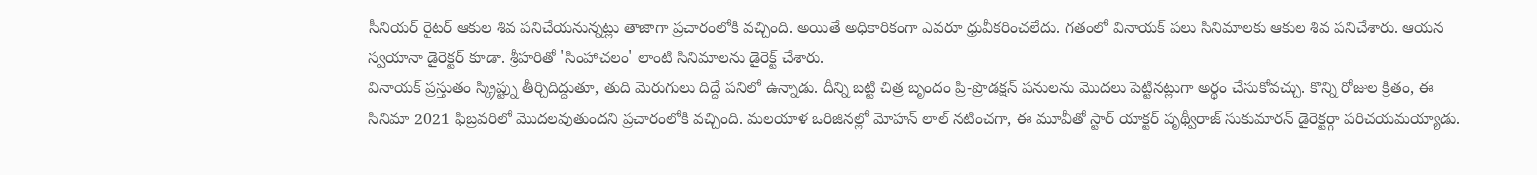సీనియర్ రైటర్ ఆకుల శివ పనిచేయనున్నట్లు తాజాగా ప్రచారంలోకి వచ్చింది. అయితే అధికారికంగా ఎవరూ ధ్రువీకరించలేదు. గతంలో వినాయక్ పలు సినిమాలకు ఆకుల శివ పనిచేశారు. ఆయన స్వయానా డైరెక్టర్ కూడా. శ్రీహరితో 'సింహాచలం' లాంటి సినిమాలను డైరెక్ట్ చేశారు.
వినాయక్ ప్రస్తుతం స్క్రిప్ట్ను తీర్చిదిద్దుతూ, తుది మెరుగులు దిద్దే పనిలో ఉన్నాడు. దీన్ని బట్టి చిత్ర బృందం ప్రి-ప్రొడక్షన్ పనులను మొదలు పెట్టినట్లుగా అర్థం చేసుకోవచ్చు. కొన్ని రోజుల క్రితం, ఈ సినిమా 2021 ఫిబ్రవరిలో మొదలవుతుందని ప్రచారంలోకి వచ్చింది. మలయాళ ఒరిజినల్లో మోహన్ లాల్ నటించగా, ఈ మూవీతో స్టార్ యాక్టర్ పృథ్వీరాజ్ సుకుమారన్ డైరెక్టర్గా పరిచయమయ్యాడు.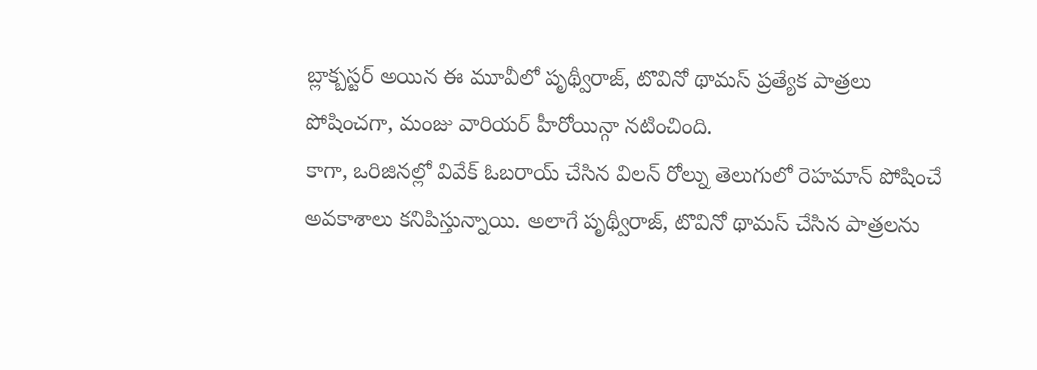బ్లాక్బస్టర్ అయిన ఈ మూవీలో పృథ్వీరాజ్, టొవినో థామస్ ప్రత్యేక పాత్రలు పోషించగా, మంజు వారియర్ హీరోయిన్గా నటించింది.
కాగా, ఒరిజినల్లో వివేక్ ఓబరాయ్ చేసిన విలన్ రోల్ను తెలుగులో రెహమాన్ పోషించే అవకాశాలు కనిపిస్తున్నాయి. అలాగే పృథ్వీరాజ్, టొవినో థామస్ చేసిన పాత్రలను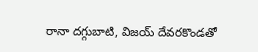రానా దగ్గుబాటి, విజయ్ దేవరకొండతో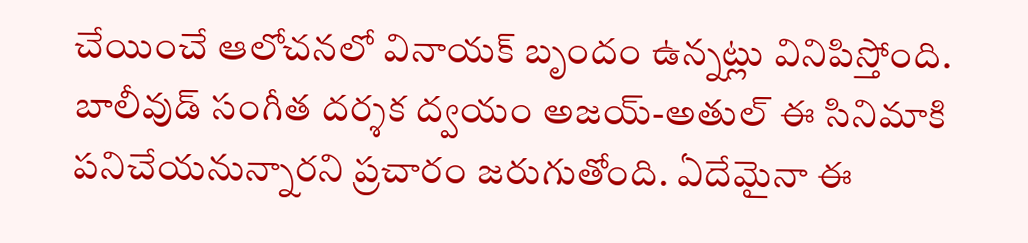చేయించే ఆలోచనలో వినాయక్ బృందం ఉన్నట్లు వినిపిస్తోంది. బాలీవుడ్ సంగీత దర్శక ద్వయం అజయ్-అతుల్ ఈ సినిమాకి పనిచేయనున్నారని ప్రచారం జరుగుతోంది. ఏదేమైనా ఈ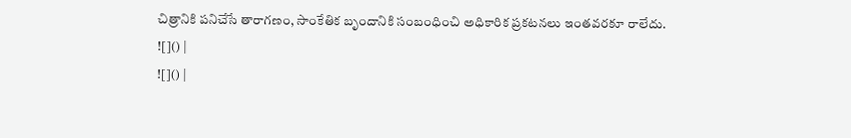చిత్రానికి పనిచేసే తారాగణం, సాంకేతిక బృందానికి సంబంధించి అధికారిక ప్రకటనలు ఇంతవరకూ రాలేదు.
![]() |
![]() |